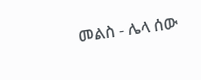መልስ - ሌላ ሰው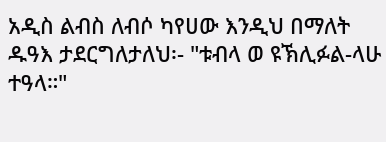አዲስ ልብስ ለብሶ ካየሀው እንዲህ በማለት ዱዓእ ታደርግለታለህ፡- "ቱብላ ወ ዩኽሊፉል-ላሁ ተዓላ።"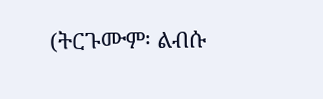(ትርጉሙም፡ ልብሱ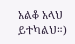አልቆ አላህ ይተካልህ።)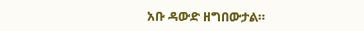አቡ ዳውድ ዘግበውታል።